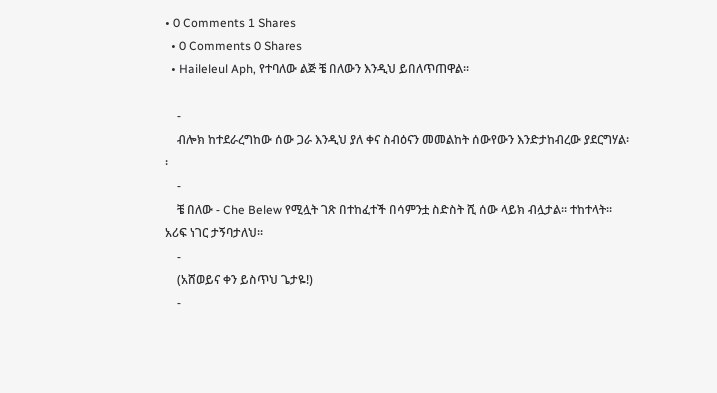• 0 Comments 1 Shares
  • 0 Comments 0 Shares
  • Haileleul Aph, የተባለው ልጅ ቼ በለውን እንዲህ ይበለጥጠዋል፡፡

    -
    ብሎክ ከተደራረግከው ሰው ጋራ እንዲህ ያለ ቀና ስብዕናን መመልከት ሰውየውን እንድታከብረው ያደርግሃል፡፡
    -
    ቼ በለው - Che Belew የሚሏት ገጽ በተከፈተች በሳምንቷ ስድስት ሺ ሰው ላይክ ብሏታል፡፡ ተከተላት፡፡ አሪፍ ነገር ታኝባታለህ፡፡
    -
    (አሸወይና ቀን ይስጥህ ጌታዬ!)
    -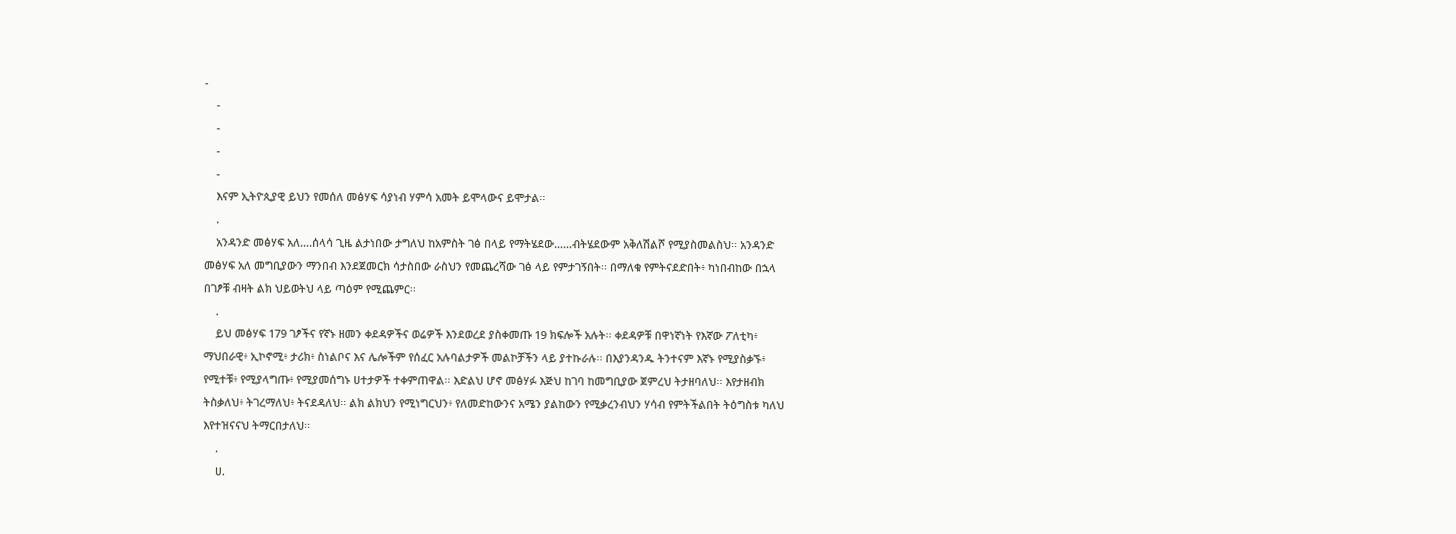-
    -
    -
    -
    -
    እናም ኢትዮጲያዊ ይህን የመሰለ መፅሃፍ ሳያነብ ሃምሳ አመት ይሞላውና ይሞታል፡፡
    .
    አንዳንድ መፅሃፍ አለ….ሰላሳ ጊዜ ልታነበው ታግለህ ከአምስት ገፅ በላይ የማትሄደው……ብትሄደውም አቅለሽልሾ የሚያስመልስህ፡፡ አንዳንድ መፅሃፍ አለ መግቢያውን ማንበብ እንደጀመርክ ሳታስበው ራስህን የመጨረሻው ገፅ ላይ የምታገኝበት፡፡ በማለቁ የምትናደድበት፥ ካነበብከው በኋላ በገፆቹ ብዛት ልክ ህይወትህ ላይ ጣዕም የሚጨምር፡፡
    .
    ይህ መፅሃፍ 179 ገፆችና የኛኑ ዘመን ቀደዳዎችና ወሬዎች እንደወረደ ያስቀመጡ 19 ክፍሎች አሉት፡፡ ቀደዳዎቹ በዋነኛነት የእኛው ፖለቲካ፥ ማህበራዊ፥ ኢኮኖሚ፥ ታሪክ፥ ስነልቦና እና ሌሎችም የሰፈር አሉባልታዎች መልኮቻችን ላይ ያተኩራሉ፡፡ በእያንዳንዱ ትንተናም እኛኑ የሚያስቃኙ፥ የሚተቹ፥ የሚያላግጡ፥ የሚያመሰግኑ ሀተታዎች ተቀምጠዋል፡፡ እድልህ ሆኖ መፅሃፉ እጅህ ከገባ ከመግቢያው ጀምረህ ትታዘባለህ፡፡ እየታዘብክ ትስቃለህ፥ ትገረማለህ፥ ትናደዳለህ፡፡ ልክ ልክህን የሚነግርህን፥ የለመድከውንና አሜን ያልከውን የሚቃረንብህን ሃሳብ የምትችልበት ትዕግስቱ ካለህ እየተዝናናህ ትማርበታለህ፡፡
    .
    ሀ.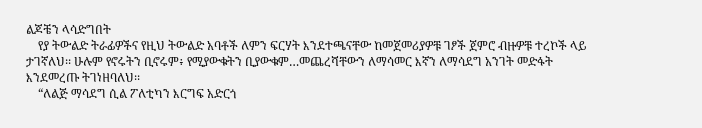ልጆቼን ላሳድግበት
    የያ ትውልድ ትራፊዎችና የዚህ ትውልድ አባቶች ለምን ፍርሃት እንደተጫናቸው ከመጀመሪያዎቹ ገፆች ጀምሮ ብዙዎቹ ተረኮች ላይ ታገኛለህ፡፡ ሁሉም የኖሩትን ቢኖሩም፥ የሚያውቁትን ቢያውቁም…መጨረሻቸውን ለማሳመር እኛን ለማሳደግ አንገት መድፋት እንደመረጡ ትገነዘባለህ፡፡
    “ለልጅ ማሳደግ ሲል ፖለቲካን እርግፍ አድርጎ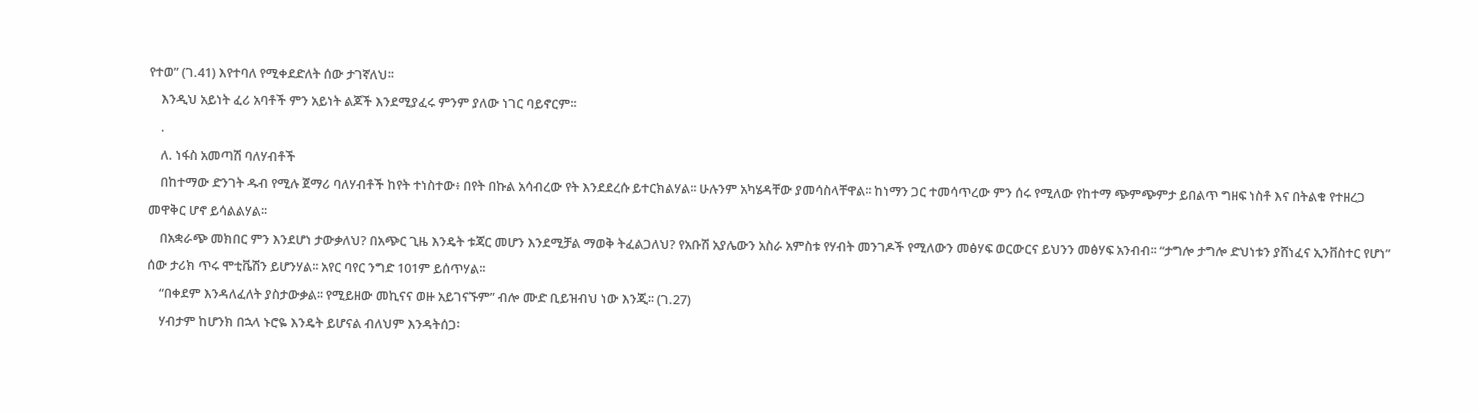የተወ” (ገ.41) እየተባለ የሚቀደድለት ሰው ታገኛለህ፡፡
    እንዲህ አይነት ፈሪ አባቶች ምን አይነት ልጆች እንደሚያፈሩ ምንም ያለው ነገር ባይኖርም፡፡
    .
    ለ. ነፋስ አመጣሽ ባለሃብቶች
    በከተማው ድንገት ዱብ የሚሉ ጀማሪ ባለሃብቶች ከየት ተነስተው፥ በየት በኩል አሳብረው የት እንደደረሱ ይተርክልሃል፡፡ ሁሉንም አካሄዳቸው ያመሳስላቸዋል፡፡ ከነማን ጋር ተመሳጥረው ምን ሰሩ የሚለው የከተማ ጭምጭምታ ይበልጥ ግዘፍ ነስቶ እና በትልቁ የተዘረጋ መዋቅር ሆኖ ይሳልልሃል፡፡
    በአቋራጭ መክበር ምን እንደሆነ ታውቃለህ? በአጭር ጊዜ እንዴት ቱጃር መሆን እንደሚቻል ማወቅ ትፈልጋለህ? የአቡሽ አያሌውን አስራ አምስቱ የሃብት መንገዶች የሚለውን መፅሃፍ ወርውርና ይህንን መፅሃፍ አንብብ፡፡ “ታግሎ ታግሎ ድህነቱን ያሸነፈና ኢንቨስተር የሆነ” ሰው ታሪክ ጥሩ ሞቲቬሽን ይሆንሃል፡፡ አየር ባየር ንግድ 101ም ይሰጥሃል፡፡
    “በቀደም እንዳለፈለት ያስታውቃል፡፡ የሚይዘው መኪናና ወዙ አይገናኙም” ብሎ ሙድ ቢይዝብህ ነው እንጂ፡፡ (ገ.27)
    ሃብታም ከሆንክ በኋላ ኑሮዬ እንዴት ይሆናል ብለህም እንዳትሰጋ፡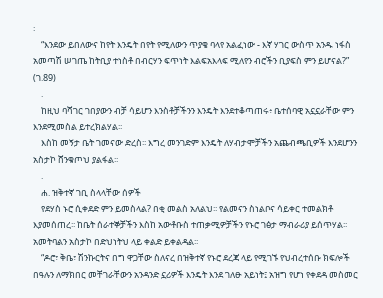፡
    “እንደው ይበለውና ከየት እንዴት በየት የሚለውን ጥያቄ ባላየ አልፈነው - እኛ ሃገር ውስጥ አንዱ ነፋስ አመጣሽ ሠገጤ ከትቢያ ተነስቶ በብርሃን ፍጥነት እልፍአእላፍ ሚለየን ብሮችን ቢያፍስ ምን ይሆናል?” (ገ.89)
    .
    ከዚህ ባሻገር ገበያውን ብቻ ሳይሆን እንስቶቻችንን እንዴት እንደተቆጣጠሩ፥ ቤተሰባዊ አኗኗራቸው ምን እንደሚመስል ይተረክልሃል፡፡
    እስከ መኝታ ቤት ገመናው ድረስ፡፡ እግረ መንገድም እንዴት ለሃብታሞቻችን አጨብጫቢዎች እንደሆንን አስታኮ ሸንቁጦህ ያልፋል፡፡
    .
    ሐ. ዝቅተኛ ገቢ ስላላቸው ሰዎች
    የደሃስ ኑሮ ሲቀደድ ምን ይመስላል? በቂ መልስ አለልህ፡፡ የልመናን ስነልቦና ሳይቀር ተመልክቶ እያመሰጠረ፡፡ ከቤት ሰራተኞቻችን እስከ አውቶቡስ ተጠቃሚዎቻችን የኑሮ ገፅታ ማብራሪያ ይሰጥሃል፡፡ አመትባልን አስታኮ በድህነትህ ላይ ቀልድ ይቀልዳል፡፡
    “ዶሮ፣ ቅቤ፣ ሽንኩርትና በግ ዋጋቸው ስለናረ በዝቅተኛ የኑሮ ደረጃ ላይ የሚገኙ የህብረተሰቡ ክፍሎች በዓሉን ለማክበር መቸገራቸውን አንዳንድ ኗሪዎች እንዴት እንደ ገለፁ አይነት፤ አዝግ የሆነ የቀደዳ መስመር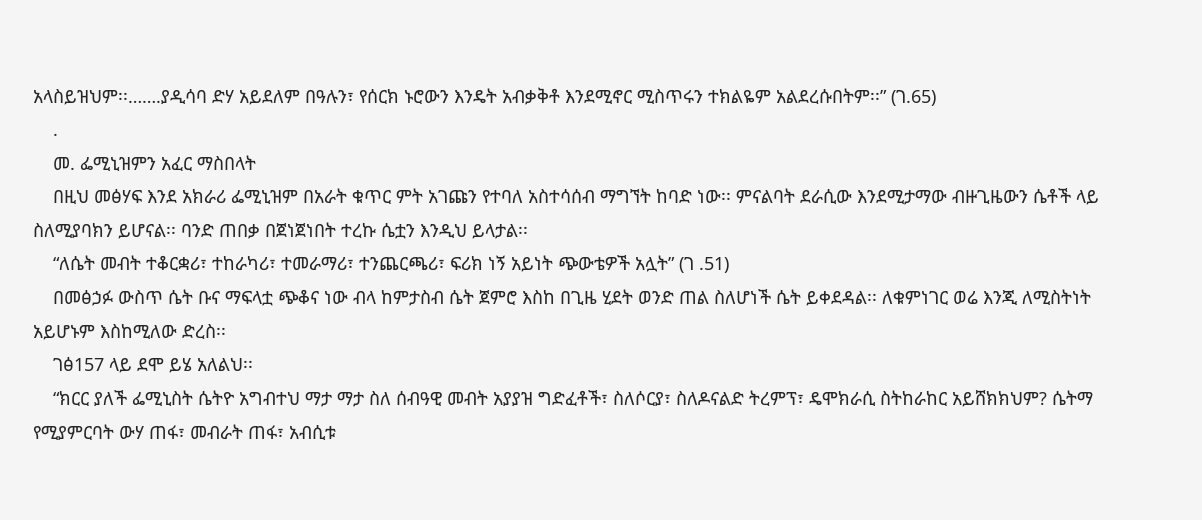አላስይዝህም፡፡…….ያዲሳባ ድሃ አይደለም በዓሉን፣ የሰርክ ኑሮውን እንዴት አብቃቅቶ እንደሚኖር ሚስጥሩን ተክልዬም አልደረሱበትም፡፡” (ገ.65)
    .
    መ. ፌሚኒዝምን አፈር ማስበላት
    በዚህ መፅሃፍ እንደ አክራሪ ፌሚኒዝም በአራት ቁጥር ምት አገጩን የተባለ አስተሳሰብ ማግኘት ከባድ ነው፡፡ ምናልባት ደራሲው እንደሚታማው ብዙጊዜውን ሴቶች ላይ ስለሚያባክን ይሆናል፡፡ ባንድ ጠበቃ በጀነጀነበት ተረኩ ሴቷን እንዲህ ይላታል፡፡
    “ለሴት መብት ተቆርቋሪ፣ ተከራካሪ፣ ተመራማሪ፣ ተንጨርጫሪ፣ ፍሪክ ነኝ አይነት ጭውቴዎች አሏት” (ገ .51)
    በመፅኃፉ ውስጥ ሴት ቡና ማፍላቷ ጭቆና ነው ብላ ከምታስብ ሴት ጀምሮ እስከ በጊዜ ሂደት ወንድ ጠል ስለሆነች ሴት ይቀደዳል፡፡ ለቁምነገር ወሬ እንጂ ለሚስትነት አይሆኑም እስከሚለው ድረስ፡፡
    ገፅ157 ላይ ደሞ ይሄ አለልህ፡፡
    “ክርር ያለች ፌሚኒስት ሴትዮ አግብተህ ማታ ማታ ስለ ሰብዓዊ መብት አያያዝ ግድፈቶች፣ ስለሶርያ፣ ስለዶናልድ ትረምፕ፣ ዴሞክራሲ ስትከራከር አይሸክክህም? ሴትማ የሚያምርባት ውሃ ጠፋ፣ መብራት ጠፋ፣ አብሲቱ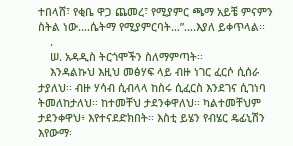ተበላሸ፣ የቂቤ ዋጋ ጨመረ፣ የሚያምር ጫማ አይቼ ምናምን ስትል ነው….ሴትማ የሚያምርባት…”….እያለ ይቀጥላል፡፡
    .
    ሠ. አዳዲስ ትርጎሞችን ስለማምጣት፡፡
    እንዳልኩህ እዚህ መፅሃፍ ላይ ብዙ ነገር ፈርሶ ሲሰራ ታያለህ፡፡ ብዙ ሃሳብ ሲብላላ ከስሩ ሲፈርስ እንደገና ሲገነባ ትመለከታለህ፡፡ ከተመቸህ ታደንቀዋለህ፡፡ ካልተመቸህም ታደንቀዋህ፥ እየተናደድክበት፡፡ እስቲ ይሄን የብሄር ዴፊኒሽን እየውማ፡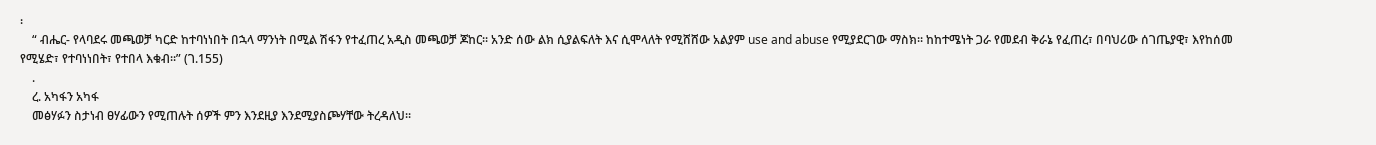፡
    “ ብሔር- የላባደሩ መጫወቻ ካርድ ከተባነነበት በኋላ ማንነት በሚል ሽፋን የተፈጠረ አዲስ መጫወቻ ጆከር፡፡ አንድ ሰው ልክ ሲያልፍለት እና ሲሞላለት የሚሸሸው አልያም use and abuse የሚያደርገው ማስክ፡፡ ከከተሜነት ጋራ የመደብ ቅራኔ የፈጠረ፣ በባህሪው ሰገጤያዊ፣ እየከሰመ የሚሄድ፣ የተባነነበት፣ የተበላ እቁብ፡፡” (ገ.155)
    .
    ረ. አካፋን አካፋ
    መፅሃፉን ስታነብ ፀሃፊውን የሚጠሉት ሰዎች ምን እንደዚያ እንደሚያስጮሃቸው ትረዳለህ፡፡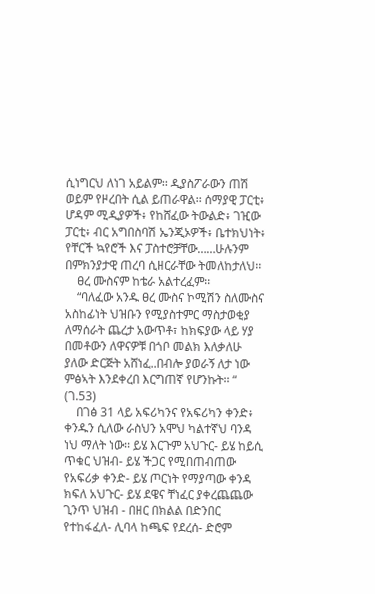ሲነግርህ ለነገ አይልም፡፡ ዲያስፖራውን ጠሽ ወይም የዞረበት ሲል ይጠራዋል፡፡ ሰማያዊ ፓርቲ፥ ሆዳም ሚዲያዎች፥ የከሸፈው ትውልድ፥ ገዢው ፓርቲ፥ ብር አግበስባሽ ኤንጂኦዎች፥ ቤተክህነት፥ የቸርች ኳየሮች እና ፓስተሮቻቸው……ሁሉንም በምክንያታዊ ጠረባ ሲዘርራቸው ትመለከታለህ፡፡
    ፀረ ሙስናም ከቴራ አልተረፈም፡፡
    “ባለፈው አንዱ ፀረ ሙስና ኮሚሽን ስለሙስና አስከፊነት ህዝቡን የሚያስተምር ማስታወቂያ ለማሰራት ጨረታ አውጥቶ፣ ከክፍያው ላይ ሃያ በመቶውን ለዋናዎቹ በጎቦ መልክ እለቃለሁ ያለው ድርጅት አሸነፈ..በብሎ ያወራኝ ለታ ነው ምፅኣት እንደቀረበ እርግጠኛ የሆንኩት፡፡ “ (ገ.53)
    በገፅ 31 ላይ አፍሪካንና የአፍሪካን ቀንድ፥ ቀንዱን ሲለው ራስህን አሞህ ካልተኛህ ባንዳ ነህ ማለት ነው፡፡ ይሄ እርጉም አህጉር- ይሄ ከይሲ ጥቁር ህዝብ- ይሄ ችጋር የሚበጠብጠው የአፍሪቃ ቀንድ- ይሄ ጦርነት የማያጣው ቀንዳ ክፍለ አህጉር- ይሄ ደዌና ቸነፈር ያቀረጨጨው ጊንጥ ህዝብ - በዘር በክልል በድንበር የተከፋፈለ- ሊባላ ከጫፍ የደረሰ- ድሮም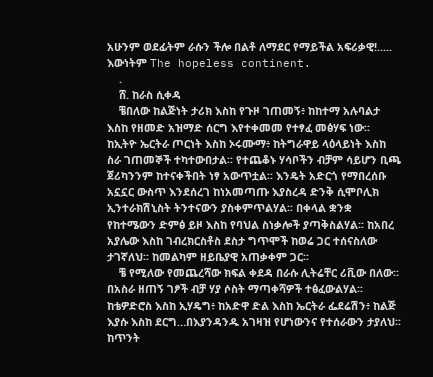አሁንም ወደፊትም ራሱን ችሎ በልቶ ለማደር የማይችል አፍሪቃዊ!..... እውነትም The hopeless continent.
    .
    ሸ. ከራስ ሲቀዳ
    ቼበለው ከልጅነት ታሪክ እስከ የጉዞ ገጠመኝ፥ ከከተማ አሉባልታ እስከ የዘመድ አዝማድ ሰርግ እየተቀመመ የተፃፈ መፅሃፍ ነው፡፡ ከኢትዮ ኤርትራ ጦርነት እስከ ኦሩሙማ፥ ከትግራዋይ ላዕላይነት እስከ ስራ ገጠመኞች ተካተውበታል፡፡ የተጨቆኑ ሃሳቦችን ብቻም ሳይሆን ቢጫ ጀሪካንንም ከተናቀችበት ነፃ አውጥቷል፡፡ እንዴት አድርጎ የማበረሰቡ አኗኗር ውስጥ እንደሰረገ ከነአመጣጡ እያስረዳ ድንቅ ሲሞቦሊክ ኢንተራክሽኒስት ትንተናውን ያስቀምጥልሃል፡፡ በቀላል ቋንቋ የከተሜውን ድምፅ ይዞ እስከ የባህል ስነቃሎች ያጣቅስልሃል፡፡ ከአበረ አያሌው እስከ ገብረክርስቶስ ደስታ ግጥሞች ከወሬ ጋር ተሰናስለው ታገኛለህ፡፡ ከመልካም ዘይቤያዊ አጠቃቀም ጋር፡፡
    ቼ የሚለው የመጨረሻው ክፍል ቀደዳ በራሱ ሊትሬቸር ሪቪው በለው፡፡ በአስራ ዘጠኝ ገፆች ብቻ ሃያ ሶስት ማጣቀሻዎች ተፅፈውልሃል፡፡ ከቴዎድሮስ እስከ ኢሃዴግ፥ ከአድዋ ድል እስከ ኤርትራ ፌደሬሽን፥ ከልጅ እያሱ እስከ ደርግ…በእያንዳንዱ አገዛዝ የሆነውንና የተሰራውን ታያለህ፡፡ ከጥንት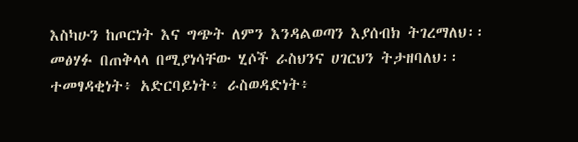እስካሁን ከጦርነት እና ግጭት ለምን እንዳልወጣን እያሰብክ ትገረማለህ፡፡ መፅሃፉ በጠቅላላ በሚያነሳቸው ሂሶች ራስህንና ሀገርህን ትታዘባለህ፡፡ ተመፃዳቂነት፥ አድርባይነት፥ ራስወዳድነት፥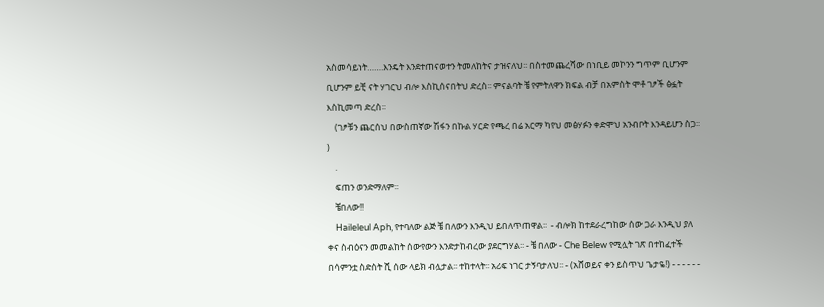አስመሳይነት…….እንዴት እንደተጠናወተን ትመለከትና ታዝናለህ፡፡ በስተመጨረሻው በነቢይ መኮንን ግጥም ቢሆንም ቢሆንም ይቺ ናት ሃገርህ ብሎ እስኪሰናበትህ ድረስ፡፡ ምናልባት ቼ የምትለዋን ክፍል ብቻ በአምስት ሞቶ ገፆች ፅፏት እስኪመጣ ድረስ፡፡
    (ገፆቹን ጨርሰህ በውስጠኛው ሽፋን በኩል ሃርድ የጫረ በሬ አርማ ካየህ መፅሃፉን ቀድሞህ አንብቦት እንዳይሆን ስጋ፡፡)
    .
    ፍጠን ወንድማለም፡፡
    ቼበለው!!
    Haileleul Aph, የተባለው ልጅ ቼ በለውን እንዲህ ይበለጥጠዋል፡፡  - ብሎክ ከተደራረግከው ሰው ጋራ እንዲህ ያለ ቀና ስብዕናን መመልከት ሰውየውን እንድታከብረው ያደርግሃል፡፡ - ቼ በለው - Che Belew የሚሏት ገጽ በተከፈተች በሳምንቷ ስድስት ሺ ሰው ላይክ ብሏታል፡፡ ተከተላት፡፡ አሪፍ ነገር ታኝባታለህ፡፡ - (አሸወይና ቀን ይስጥህ ጌታዬ!) - - - - - -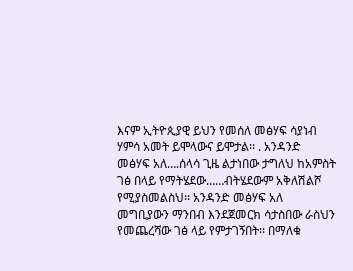እናም ኢትዮጲያዊ ይህን የመሰለ መፅሃፍ ሳያነብ ሃምሳ አመት ይሞላውና ይሞታል፡፡ . አንዳንድ መፅሃፍ አለ….ሰላሳ ጊዜ ልታነበው ታግለህ ከአምስት ገፅ በላይ የማትሄደው……ብትሄደውም አቅለሽልሾ የሚያስመልስህ፡፡ አንዳንድ መፅሃፍ አለ መግቢያውን ማንበብ እንደጀመርክ ሳታስበው ራስህን የመጨረሻው ገፅ ላይ የምታገኝበት፡፡ በማለቁ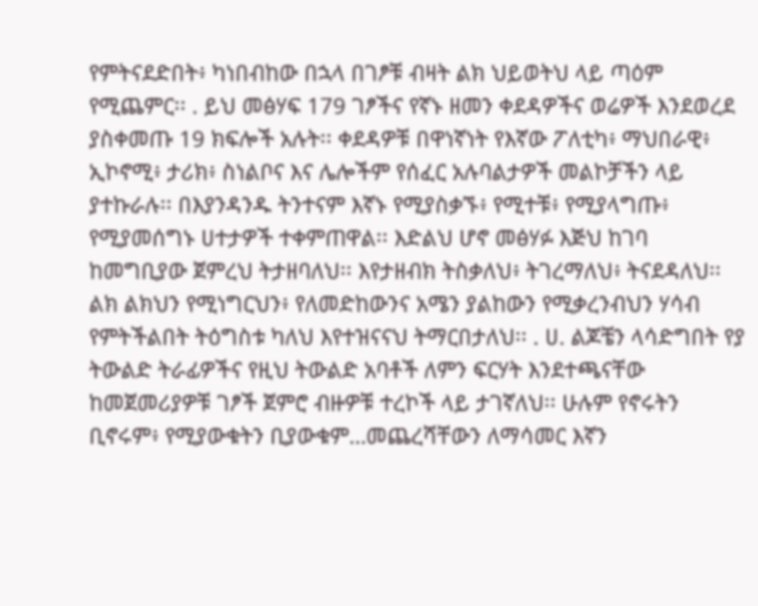የምትናደድበት፥ ካነበብከው በኋላ በገፆቹ ብዛት ልክ ህይወትህ ላይ ጣዕም የሚጨምር፡፡ . ይህ መፅሃፍ 179 ገፆችና የኛኑ ዘመን ቀደዳዎችና ወሬዎች እንደወረደ ያስቀመጡ 19 ክፍሎች አሉት፡፡ ቀደዳዎቹ በዋነኛነት የእኛው ፖለቲካ፥ ማህበራዊ፥ ኢኮኖሚ፥ ታሪክ፥ ስነልቦና እና ሌሎችም የሰፈር አሉባልታዎች መልኮቻችን ላይ ያተኩራሉ፡፡ በእያንዳንዱ ትንተናም እኛኑ የሚያስቃኙ፥ የሚተቹ፥ የሚያላግጡ፥ የሚያመሰግኑ ሀተታዎች ተቀምጠዋል፡፡ እድልህ ሆኖ መፅሃፉ እጅህ ከገባ ከመግቢያው ጀምረህ ትታዘባለህ፡፡ እየታዘብክ ትስቃለህ፥ ትገረማለህ፥ ትናደዳለህ፡፡ ልክ ልክህን የሚነግርህን፥ የለመድከውንና አሜን ያልከውን የሚቃረንብህን ሃሳብ የምትችልበት ትዕግስቱ ካለህ እየተዝናናህ ትማርበታለህ፡፡ . ሀ. ልጆቼን ላሳድግበት የያ ትውልድ ትራፊዎችና የዚህ ትውልድ አባቶች ለምን ፍርሃት እንደተጫናቸው ከመጀመሪያዎቹ ገፆች ጀምሮ ብዙዎቹ ተረኮች ላይ ታገኛለህ፡፡ ሁሉም የኖሩትን ቢኖሩም፥ የሚያውቁትን ቢያውቁም…መጨረሻቸውን ለማሳመር እኛን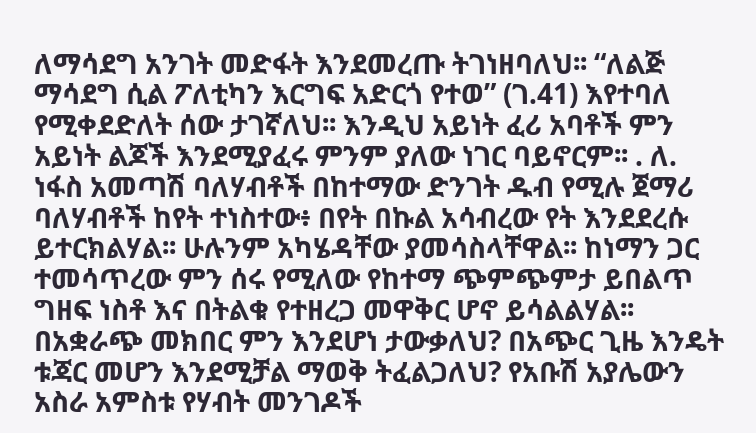ለማሳደግ አንገት መድፋት እንደመረጡ ትገነዘባለህ፡፡ “ለልጅ ማሳደግ ሲል ፖለቲካን እርግፍ አድርጎ የተወ” (ገ.41) እየተባለ የሚቀደድለት ሰው ታገኛለህ፡፡ እንዲህ አይነት ፈሪ አባቶች ምን አይነት ልጆች እንደሚያፈሩ ምንም ያለው ነገር ባይኖርም፡፡ . ለ. ነፋስ አመጣሽ ባለሃብቶች በከተማው ድንገት ዱብ የሚሉ ጀማሪ ባለሃብቶች ከየት ተነስተው፥ በየት በኩል አሳብረው የት እንደደረሱ ይተርክልሃል፡፡ ሁሉንም አካሄዳቸው ያመሳስላቸዋል፡፡ ከነማን ጋር ተመሳጥረው ምን ሰሩ የሚለው የከተማ ጭምጭምታ ይበልጥ ግዘፍ ነስቶ እና በትልቁ የተዘረጋ መዋቅር ሆኖ ይሳልልሃል፡፡ በአቋራጭ መክበር ምን እንደሆነ ታውቃለህ? በአጭር ጊዜ እንዴት ቱጃር መሆን እንደሚቻል ማወቅ ትፈልጋለህ? የአቡሽ አያሌውን አስራ አምስቱ የሃብት መንገዶች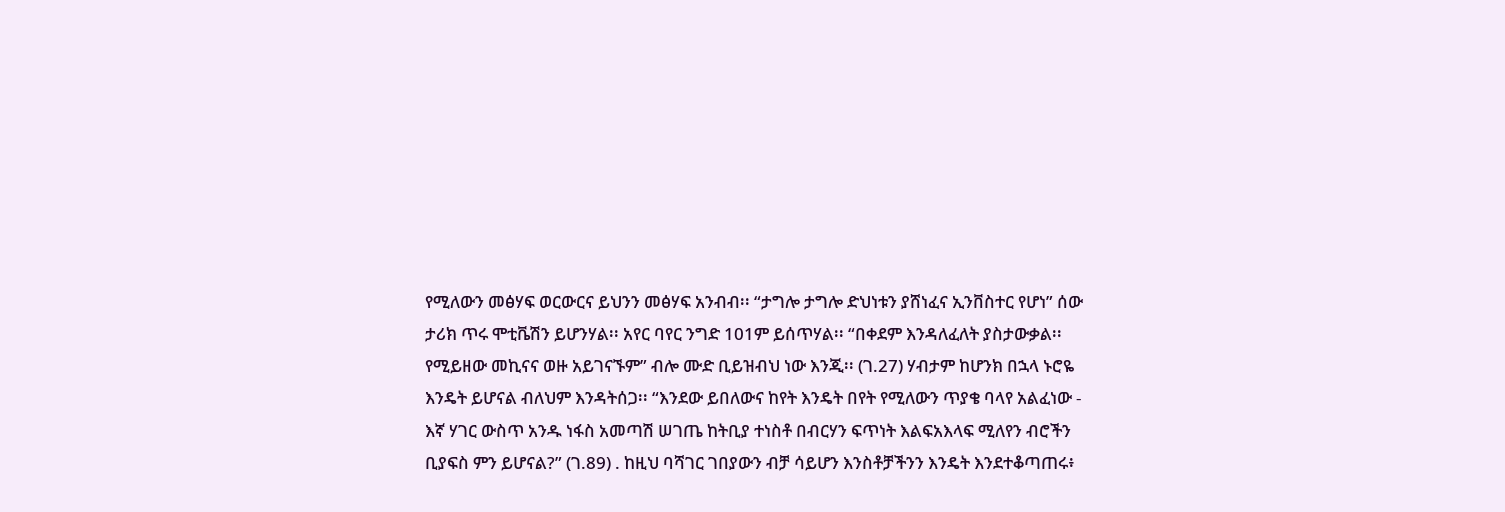የሚለውን መፅሃፍ ወርውርና ይህንን መፅሃፍ አንብብ፡፡ “ታግሎ ታግሎ ድህነቱን ያሸነፈና ኢንቨስተር የሆነ” ሰው ታሪክ ጥሩ ሞቲቬሽን ይሆንሃል፡፡ አየር ባየር ንግድ 101ም ይሰጥሃል፡፡ “በቀደም እንዳለፈለት ያስታውቃል፡፡ የሚይዘው መኪናና ወዙ አይገናኙም” ብሎ ሙድ ቢይዝብህ ነው እንጂ፡፡ (ገ.27) ሃብታም ከሆንክ በኋላ ኑሮዬ እንዴት ይሆናል ብለህም እንዳትሰጋ፡፡ “እንደው ይበለውና ከየት እንዴት በየት የሚለውን ጥያቄ ባላየ አልፈነው - እኛ ሃገር ውስጥ አንዱ ነፋስ አመጣሽ ሠገጤ ከትቢያ ተነስቶ በብርሃን ፍጥነት እልፍአእላፍ ሚለየን ብሮችን ቢያፍስ ምን ይሆናል?” (ገ.89) . ከዚህ ባሻገር ገበያውን ብቻ ሳይሆን እንስቶቻችንን እንዴት እንደተቆጣጠሩ፥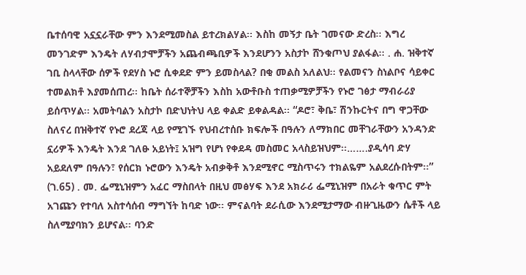ቤተሰባዊ አኗኗራቸው ምን እንደሚመስል ይተረክልሃል፡፡ እስከ መኝታ ቤት ገመናው ድረስ፡፡ እግረ መንገድም እንዴት ለሃብታሞቻችን አጨብጫቢዎች እንደሆንን አስታኮ ሸንቁጦህ ያልፋል፡፡ . ሐ. ዝቅተኛ ገቢ ስላላቸው ሰዎች የደሃስ ኑሮ ሲቀደድ ምን ይመስላል? በቂ መልስ አለልህ፡፡ የልመናን ስነልቦና ሳይቀር ተመልክቶ እያመሰጠረ፡፡ ከቤት ሰራተኞቻችን እስከ አውቶቡስ ተጠቃሚዎቻችን የኑሮ ገፅታ ማብራሪያ ይሰጥሃል፡፡ አመትባልን አስታኮ በድህነትህ ላይ ቀልድ ይቀልዳል፡፡ “ዶሮ፣ ቅቤ፣ ሽንኩርትና በግ ዋጋቸው ስለናረ በዝቅተኛ የኑሮ ደረጃ ላይ የሚገኙ የህብረተሰቡ ክፍሎች በዓሉን ለማክበር መቸገራቸውን አንዳንድ ኗሪዎች እንዴት እንደ ገለፁ አይነት፤ አዝግ የሆነ የቀደዳ መስመር አላስይዝህም፡፡…….ያዲሳባ ድሃ አይደለም በዓሉን፣ የሰርክ ኑሮውን እንዴት አብቃቅቶ እንደሚኖር ሚስጥሩን ተክልዬም አልደረሱበትም፡፡” (ገ.65) . መ. ፌሚኒዝምን አፈር ማስበላት በዚህ መፅሃፍ እንደ አክራሪ ፌሚኒዝም በአራት ቁጥር ምት አገጩን የተባለ አስተሳሰብ ማግኘት ከባድ ነው፡፡ ምናልባት ደራሲው እንደሚታማው ብዙጊዜውን ሴቶች ላይ ስለሚያባክን ይሆናል፡፡ ባንድ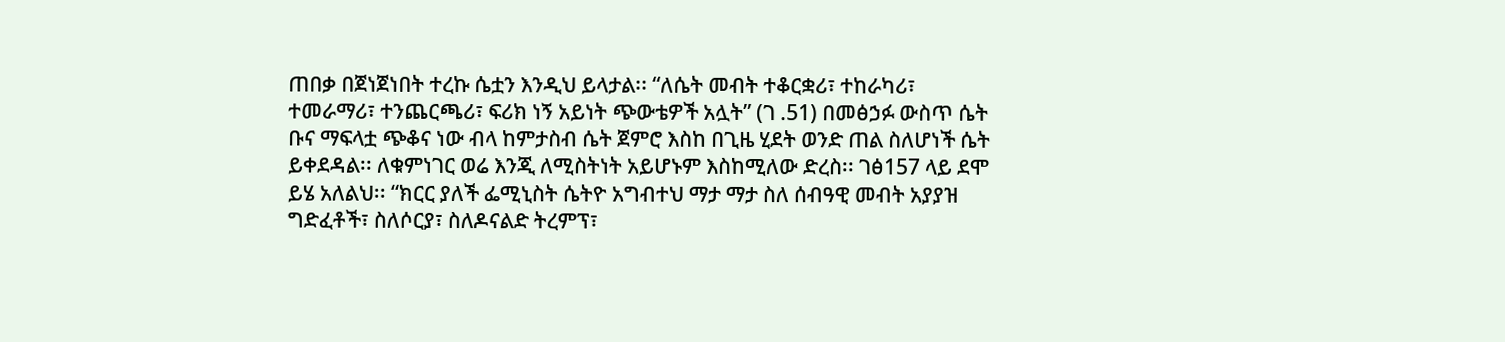ጠበቃ በጀነጀነበት ተረኩ ሴቷን እንዲህ ይላታል፡፡ “ለሴት መብት ተቆርቋሪ፣ ተከራካሪ፣ ተመራማሪ፣ ተንጨርጫሪ፣ ፍሪክ ነኝ አይነት ጭውቴዎች አሏት” (ገ .51) በመፅኃፉ ውስጥ ሴት ቡና ማፍላቷ ጭቆና ነው ብላ ከምታስብ ሴት ጀምሮ እስከ በጊዜ ሂደት ወንድ ጠል ስለሆነች ሴት ይቀደዳል፡፡ ለቁምነገር ወሬ እንጂ ለሚስትነት አይሆኑም እስከሚለው ድረስ፡፡ ገፅ157 ላይ ደሞ ይሄ አለልህ፡፡ “ክርር ያለች ፌሚኒስት ሴትዮ አግብተህ ማታ ማታ ስለ ሰብዓዊ መብት አያያዝ ግድፈቶች፣ ስለሶርያ፣ ስለዶናልድ ትረምፕ፣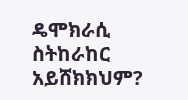ዴሞክራሲ ስትከራከር አይሸክክህም?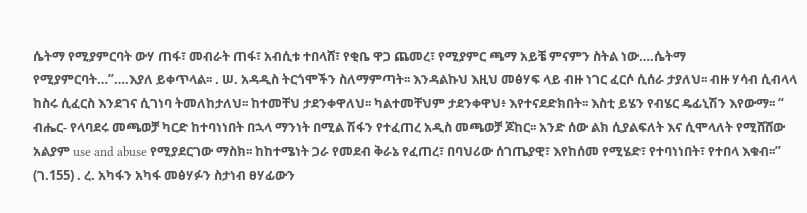ሴትማ የሚያምርባት ውሃ ጠፋ፣ መብራት ጠፋ፣ አብሲቱ ተበላሸ፣ የቂቤ ዋጋ ጨመረ፣ የሚያምር ጫማ አይቼ ምናምን ስትል ነው….ሴትማ የሚያምርባት…”….እያለ ይቀጥላል፡፡ . ሠ. አዳዲስ ትርጎሞችን ስለማምጣት፡፡ እንዳልኩህ እዚህ መፅሃፍ ላይ ብዙ ነገር ፈርሶ ሲሰራ ታያለህ፡፡ ብዙ ሃሳብ ሲብላላ ከስሩ ሲፈርስ እንደገና ሲገነባ ትመለከታለህ፡፡ ከተመቸህ ታደንቀዋለህ፡፡ ካልተመቸህም ታደንቀዋህ፥ እየተናደድክበት፡፡ እስቲ ይሄን የብሄር ዴፊኒሽን እየውማ፡፡ “ ብሔር- የላባደሩ መጫወቻ ካርድ ከተባነነበት በኋላ ማንነት በሚል ሽፋን የተፈጠረ አዲስ መጫወቻ ጆከር፡፡ አንድ ሰው ልክ ሲያልፍለት እና ሲሞላለት የሚሸሸው አልያም use and abuse የሚያደርገው ማስክ፡፡ ከከተሜነት ጋራ የመደብ ቅራኔ የፈጠረ፣ በባህሪው ሰገጤያዊ፣ እየከሰመ የሚሄድ፣ የተባነነበት፣ የተበላ እቁብ፡፡” (ገ.155) . ረ. አካፋን አካፋ መፅሃፉን ስታነብ ፀሃፊውን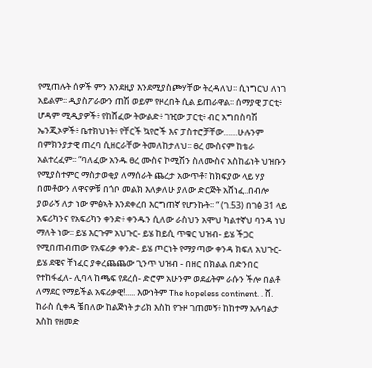የሚጠሉት ሰዎች ምን እንደዚያ እንደሚያስጮሃቸው ትረዳለህ፡፡ ሲነግርህ ለነገ አይልም፡፡ ዲያስፖራውን ጠሽ ወይም የዞረበት ሲል ይጠራዋል፡፡ ሰማያዊ ፓርቲ፥ ሆዳም ሚዲያዎች፥ የከሸፈው ትውልድ፥ ገዢው ፓርቲ፥ ብር አግበስባሽ ኤንጂኦዎች፥ ቤተክህነት፥ የቸርች ኳየሮች እና ፓስተሮቻቸው……ሁሉንም በምክንያታዊ ጠረባ ሲዘርራቸው ትመለከታለህ፡፡ ፀረ ሙስናም ከቴራ አልተረፈም፡፡ “ባለፈው አንዱ ፀረ ሙስና ኮሚሽን ስለሙስና አስከፊነት ህዝቡን የሚያስተምር ማስታወቂያ ለማሰራት ጨረታ አውጥቶ፣ ከክፍያው ላይ ሃያ በመቶውን ለዋናዎቹ በጎቦ መልክ እለቃለሁ ያለው ድርጅት አሸነፈ..በብሎ ያወራኝ ለታ ነው ምፅኣት እንደቀረበ እርግጠኛ የሆንኩት፡፡ “ (ገ.53) በገፅ 31 ላይ አፍሪካንና የአፍሪካን ቀንድ፥ ቀንዱን ሲለው ራስህን አሞህ ካልተኛህ ባንዳ ነህ ማለት ነው፡፡ ይሄ እርጉም አህጉር- ይሄ ከይሲ ጥቁር ህዝብ- ይሄ ችጋር የሚበጠብጠው የአፍሪቃ ቀንድ- ይሄ ጦርነት የማያጣው ቀንዳ ክፍለ አህጉር- ይሄ ደዌና ቸነፈር ያቀረጨጨው ጊንጥ ህዝብ - በዘር በክልል በድንበር የተከፋፈለ- ሊባላ ከጫፍ የደረሰ- ድሮም አሁንም ወደፊትም ራሱን ችሎ በልቶ ለማደር የማይችል አፍሪቃዊ!..... እውነትም The hopeless continent. . ሸ. ከራስ ሲቀዳ ቼበለው ከልጅነት ታሪክ እስከ የጉዞ ገጠመኝ፥ ከከተማ አሉባልታ እስከ የዘመድ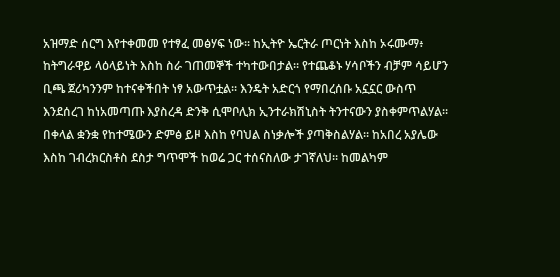አዝማድ ሰርግ እየተቀመመ የተፃፈ መፅሃፍ ነው፡፡ ከኢትዮ ኤርትራ ጦርነት እስከ ኦሩሙማ፥ ከትግራዋይ ላዕላይነት እስከ ስራ ገጠመኞች ተካተውበታል፡፡ የተጨቆኑ ሃሳቦችን ብቻም ሳይሆን ቢጫ ጀሪካንንም ከተናቀችበት ነፃ አውጥቷል፡፡ እንዴት አድርጎ የማበረሰቡ አኗኗር ውስጥ እንደሰረገ ከነአመጣጡ እያስረዳ ድንቅ ሲሞቦሊክ ኢንተራክሽኒስት ትንተናውን ያስቀምጥልሃል፡፡ በቀላል ቋንቋ የከተሜውን ድምፅ ይዞ እስከ የባህል ስነቃሎች ያጣቅስልሃል፡፡ ከአበረ አያሌው እስከ ገብረክርስቶስ ደስታ ግጥሞች ከወሬ ጋር ተሰናስለው ታገኛለህ፡፡ ከመልካም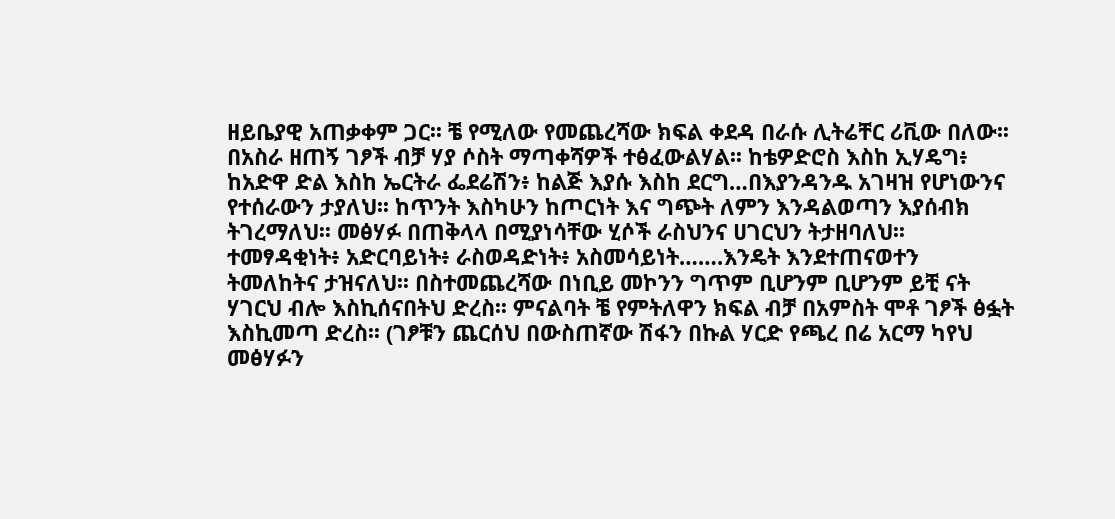ዘይቤያዊ አጠቃቀም ጋር፡፡ ቼ የሚለው የመጨረሻው ክፍል ቀደዳ በራሱ ሊትሬቸር ሪቪው በለው፡፡ በአስራ ዘጠኝ ገፆች ብቻ ሃያ ሶስት ማጣቀሻዎች ተፅፈውልሃል፡፡ ከቴዎድሮስ እስከ ኢሃዴግ፥ ከአድዋ ድል እስከ ኤርትራ ፌደሬሽን፥ ከልጅ እያሱ እስከ ደርግ…በእያንዳንዱ አገዛዝ የሆነውንና የተሰራውን ታያለህ፡፡ ከጥንት እስካሁን ከጦርነት እና ግጭት ለምን እንዳልወጣን እያሰብክ ትገረማለህ፡፡ መፅሃፉ በጠቅላላ በሚያነሳቸው ሂሶች ራስህንና ሀገርህን ትታዘባለህ፡፡ ተመፃዳቂነት፥ አድርባይነት፥ ራስወዳድነት፥ አስመሳይነት…….እንዴት እንደተጠናወተን ትመለከትና ታዝናለህ፡፡ በስተመጨረሻው በነቢይ መኮንን ግጥም ቢሆንም ቢሆንም ይቺ ናት ሃገርህ ብሎ እስኪሰናበትህ ድረስ፡፡ ምናልባት ቼ የምትለዋን ክፍል ብቻ በአምስት ሞቶ ገፆች ፅፏት እስኪመጣ ድረስ፡፡ (ገፆቹን ጨርሰህ በውስጠኛው ሽፋን በኩል ሃርድ የጫረ በሬ አርማ ካየህ መፅሃፉን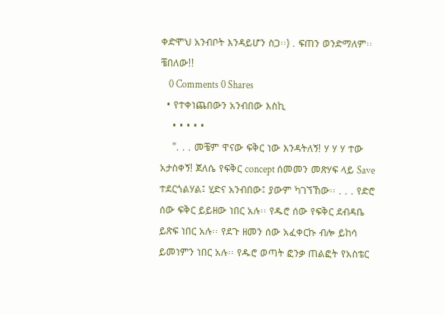ቀድሞህ አንብቦት እንዳይሆን ስጋ፡፡) . ፍጠን ወንድማለም፡፡ ቼበለው!!
    0 Comments 0 Shares
  • የተቀነጨበውን አንብበው እስኪ
    • • • • •
    ". . . መቼም ዋናው ፍቅር ነው እንዳትለኝ! ሃ ሃ ሃ ተው አታስቀኝ! ጀለሴ የፍቅር concept ሰመመን መጽሃፍ ላይ Save ተደርጎልሃል፤ ሂድና አንብበው፤ ያውም ካገኘኸው፡፡ . . . የድሮ ሰው ፍቅር ይይዘው ነበር አሉ፡፡ የዱሮ ሰው የፍቅር ደብዳቤ ይጽፍ ነበር አሉ፡፡ የደጉ ዘመን ሰው አፈቀርኩ ብሎ ይከሳ ይመነምን ነበር አሉ፡፡ የዱሮ ወጣት ፎንቃ ጠልፎት የአስቴር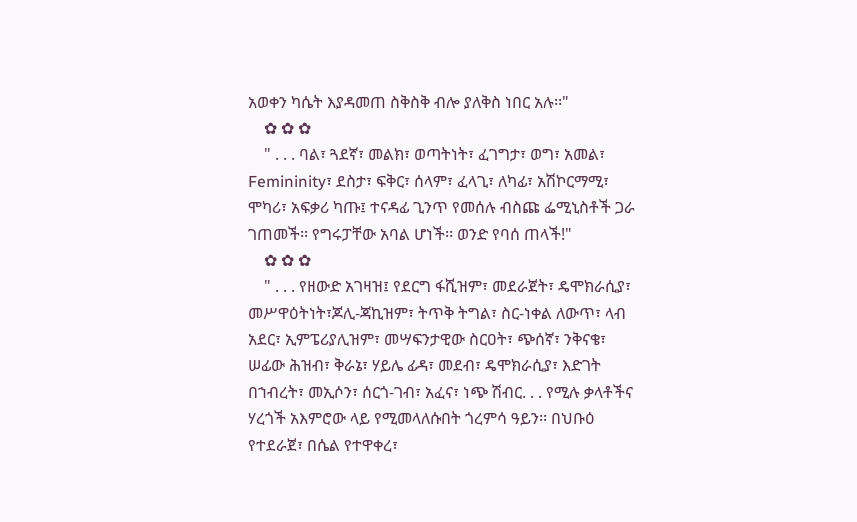አወቀን ካሴት እያዳመጠ ስቅስቅ ብሎ ያለቅስ ነበር አሉ፡፡"
    ✿ ✿ ✿
    " . . . ባል፣ ጓደኛ፣ መልክ፣ ወጣትነት፣ ፈገግታ፣ ወግ፣ አመል፣ Femininity፣ ደስታ፣ ፍቅር፣ ሰላም፣ ፈላጊ፣ ለካፊ፣ አሽኮርማሚ፣ ሞካሪ፣ አፍቃሪ ካጡ፤ ተናዳፊ ጊንጥ የመሰሉ ብስጩ ፌሚኒስቶች ጋራ ገጠመች፡፡ የግሩፓቸው አባል ሆነች፡፡ ወንድ የባሰ ጠላች!"
    ✿ ✿ ✿
    " . . . የዘውድ አገዛዝ፤ የደርግ ፋሺዝም፣ መደራጀት፣ ዴሞክራሲያ፣ መሥዋዕትነት፣ጆሊ-ጃኪዝም፣ ትጥቅ ትግል፣ ስር-ነቀል ለውጥ፣ ላብ አደር፣ ኢምፔሪያሊዝም፣ መሣፍንታዊው ስርዐት፣ ጭሰኛ፣ ንቅናቄ፣ ሠፊው ሕዝብ፣ ቅራኔ፣ ሃይሌ ፊዳ፣ መደብ፣ ዴሞክራሲያ፣ እድገት በኀብረት፣ መኢሶን፣ ሰርጎ-ገብ፣ አፈና፣ ነጭ ሽብር. . . የሚሉ ቃላቶችና ሃረጎች አእምሮው ላይ የሚመላለሱበት ጎረምሳ ዓይን፡፡ በህቡዕ የተደራጀ፣ በሴል የተዋቀረ፣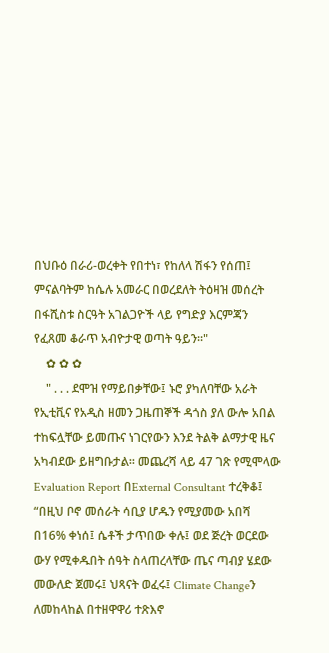በህቡዕ በራሪ-ወረቀት የበተነ፣ የከለላ ሽፋን የሰጠ፤ ምናልባትም ከሴሉ አመራር በወረደለት ትዕዛዝ መሰረት በፋሺስቱ ስርዓት አገልጋዮች ላይ የግድያ እርምጃን የፈጸመ ቆራጥ አብዮታዊ ወጣት ዓይን፡፡"
    ✿ ✿ ✿
    " . . . ደሞዝ የማይበቃቸው፤ ኑሮ ያካለባቸው አራት የኢቲቪና የአዲስ ዘመን ጋዜጠኞች ዳጎስ ያለ ውሎ አበል ተከፍሏቸው ይመጡና ነገርየውን እንደ ትልቅ ልማታዊ ዜና አካብደው ይዘግቡታል፡፡ መጨረሻ ላይ 47 ገጽ የሚሞላው Evaluation Report በExternal Consultant ተረቅቆ፤ “በዚህ ቦኖ መሰራት ሳቢያ ሆዱን የሚያመው አበሻ በ16% ቀነሰ፤ ሴቶች ታጥበው ቀሉ፤ ወደ ጅረት ወርደው ውሃ የሚቀዱበት ሰዓት ስላጠረላቸው ጤና ጣብያ ሄደው መውለድ ጀመሩ፤ ህጻናት ወፈሩ፤ Climate Changeን ለመከላከል በተዘዋዋሪ ተጽእኖ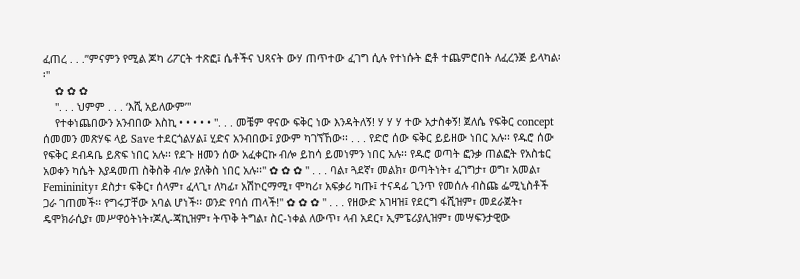ፈጠረ . . .”ምናምን የሚል ጆካ ሪፖርት ተጽፎ፤ ሴቶችና ህጻናት ውሃ ጠጥተው ፈገግ ሲሉ የተነሱት ፎቶ ተጨምሮበት ለፈረንጅ ይላካል፡፡"
    ✿ ✿ ✿
    ". . . ህምም . . . ‘እሺ አይለውም’"
    የተቀነጨበውን አንብበው እስኪ • • • • • ". . . መቼም ዋናው ፍቅር ነው እንዳትለኝ! ሃ ሃ ሃ ተው አታስቀኝ! ጀለሴ የፍቅር concept ሰመመን መጽሃፍ ላይ Save ተደርጎልሃል፤ ሂድና አንብበው፤ ያውም ካገኘኸው፡፡ . . . የድሮ ሰው ፍቅር ይይዘው ነበር አሉ፡፡ የዱሮ ሰው የፍቅር ደብዳቤ ይጽፍ ነበር አሉ፡፡ የደጉ ዘመን ሰው አፈቀርኩ ብሎ ይከሳ ይመነምን ነበር አሉ፡፡ የዱሮ ወጣት ፎንቃ ጠልፎት የአስቴር አወቀን ካሴት እያዳመጠ ስቅስቅ ብሎ ያለቅስ ነበር አሉ፡፡" ✿ ✿ ✿ " . . . ባል፣ ጓደኛ፣ መልክ፣ ወጣትነት፣ ፈገግታ፣ ወግ፣ አመል፣ Femininity፣ ደስታ፣ ፍቅር፣ ሰላም፣ ፈላጊ፣ ለካፊ፣ አሽኮርማሚ፣ ሞካሪ፣ አፍቃሪ ካጡ፤ ተናዳፊ ጊንጥ የመሰሉ ብስጩ ፌሚኒስቶች ጋራ ገጠመች፡፡ የግሩፓቸው አባል ሆነች፡፡ ወንድ የባሰ ጠላች!" ✿ ✿ ✿ " . . . የዘውድ አገዛዝ፤ የደርግ ፋሺዝም፣ መደራጀት፣ ዴሞክራሲያ፣ መሥዋዕትነት፣ጆሊ-ጃኪዝም፣ ትጥቅ ትግል፣ ስር-ነቀል ለውጥ፣ ላብ አደር፣ ኢምፔሪያሊዝም፣ መሣፍንታዊው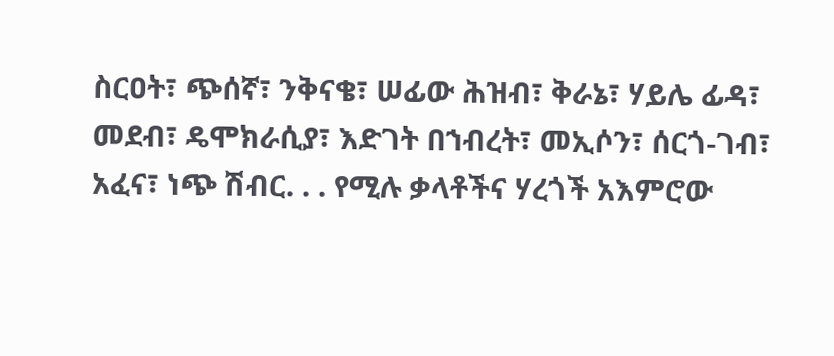ስርዐት፣ ጭሰኛ፣ ንቅናቄ፣ ሠፊው ሕዝብ፣ ቅራኔ፣ ሃይሌ ፊዳ፣ መደብ፣ ዴሞክራሲያ፣ እድገት በኀብረት፣ መኢሶን፣ ሰርጎ-ገብ፣ አፈና፣ ነጭ ሽብር. . . የሚሉ ቃላቶችና ሃረጎች አእምሮው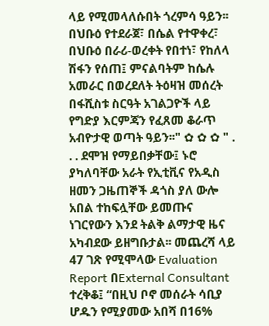ላይ የሚመላለሱበት ጎረምሳ ዓይን፡፡ በህቡዕ የተደራጀ፣ በሴል የተዋቀረ፣ በህቡዕ በራሪ-ወረቀት የበተነ፣ የከለላ ሽፋን የሰጠ፤ ምናልባትም ከሴሉ አመራር በወረደለት ትዕዛዝ መሰረት በፋሺስቱ ስርዓት አገልጋዮች ላይ የግድያ እርምጃን የፈጸመ ቆራጥ አብዮታዊ ወጣት ዓይን፡፡" ✿ ✿ ✿ " . . . ደሞዝ የማይበቃቸው፤ ኑሮ ያካለባቸው አራት የኢቲቪና የአዲስ ዘመን ጋዜጠኞች ዳጎስ ያለ ውሎ አበል ተከፍሏቸው ይመጡና ነገርየውን እንደ ትልቅ ልማታዊ ዜና አካብደው ይዘግቡታል፡፡ መጨረሻ ላይ 47 ገጽ የሚሞላው Evaluation Report በExternal Consultant ተረቅቆ፤ “በዚህ ቦኖ መሰራት ሳቢያ ሆዱን የሚያመው አበሻ በ16%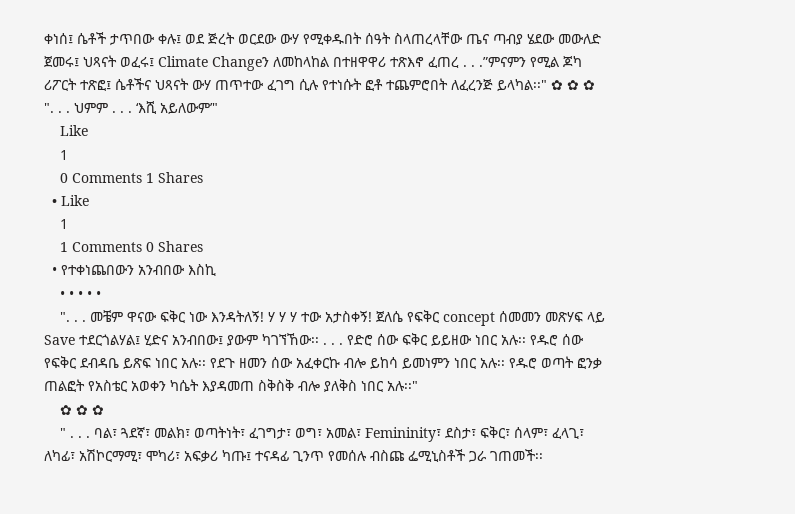ቀነሰ፤ ሴቶች ታጥበው ቀሉ፤ ወደ ጅረት ወርደው ውሃ የሚቀዱበት ሰዓት ስላጠረላቸው ጤና ጣብያ ሄደው መውለድ ጀመሩ፤ ህጻናት ወፈሩ፤ Climate Changeን ለመከላከል በተዘዋዋሪ ተጽእኖ ፈጠረ . . .”ምናምን የሚል ጆካ ሪፖርት ተጽፎ፤ ሴቶችና ህጻናት ውሃ ጠጥተው ፈገግ ሲሉ የተነሱት ፎቶ ተጨምሮበት ለፈረንጅ ይላካል፡፡" ✿ ✿ ✿ ". . . ህምም . . . ‘እሺ አይለውም’"
    Like
    1
    0 Comments 1 Shares
  • Like
    1
    1 Comments 0 Shares
  • የተቀነጨበውን አንብበው እስኪ
    • • • • •
    ". . . መቼም ዋናው ፍቅር ነው እንዳትለኝ! ሃ ሃ ሃ ተው አታስቀኝ! ጀለሴ የፍቅር concept ሰመመን መጽሃፍ ላይ Save ተደርጎልሃል፤ ሂድና አንብበው፤ ያውም ካገኘኸው፡፡ . . . የድሮ ሰው ፍቅር ይይዘው ነበር አሉ፡፡ የዱሮ ሰው የፍቅር ደብዳቤ ይጽፍ ነበር አሉ፡፡ የደጉ ዘመን ሰው አፈቀርኩ ብሎ ይከሳ ይመነምን ነበር አሉ፡፡ የዱሮ ወጣት ፎንቃ ጠልፎት የአስቴር አወቀን ካሴት እያዳመጠ ስቅስቅ ብሎ ያለቅስ ነበር አሉ፡፡"
    ✿ ✿ ✿
    " . . . ባል፣ ጓደኛ፣ መልክ፣ ወጣትነት፣ ፈገግታ፣ ወግ፣ አመል፣ Femininity፣ ደስታ፣ ፍቅር፣ ሰላም፣ ፈላጊ፣ ለካፊ፣ አሽኮርማሚ፣ ሞካሪ፣ አፍቃሪ ካጡ፤ ተናዳፊ ጊንጥ የመሰሉ ብስጩ ፌሚኒስቶች ጋራ ገጠመች፡፡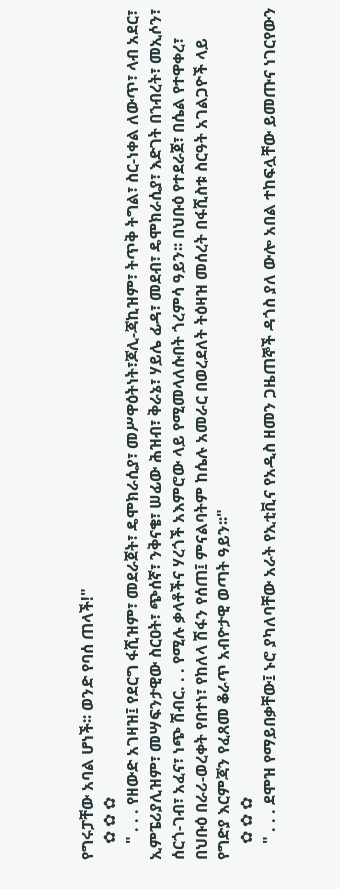የግሩፓቸው አባል ሆነች፡፡ ወንድ የባሰ ጠላች!"
    ✿ ✿ ✿
    " . . . የዘውድ አገዛዝ፤ የደርግ ፋሺዝም፣ መደራጀት፣ ዴሞክራሲያ፣ መሥዋዕትነት፣ጆሊ-ጃኪዝም፣ ትጥቅ ትግል፣ ስር-ነቀል ለውጥ፣ ላብ አደር፣ ኢምፔሪያሊዝም፣ መሣፍንታዊው ስርዐት፣ ጭሰኛ፣ ንቅናቄ፣ ሠፊው ሕዝብ፣ ቅራኔ፣ ሃይሌ ፊዳ፣ መደብ፣ ዴሞክራሲያ፣ እድገት በኀብረት፣ መኢሶን፣ ሰርጎ-ገብ፣ አፈና፣ ነጭ ሽብር. . . የሚሉ ቃላቶችና ሃረጎች አእምሮው ላይ የሚመላለሱበት ጎረምሳ ዓይን፡፡ በህቡዕ የተደራጀ፣ በሴል የተዋቀረ፣ በህቡዕ በራሪ-ወረቀት የበተነ፣ የከለላ ሽፋን የሰጠ፤ ምናልባትም ከሴሉ አመራር በወረደለት ትዕዛዝ መሰረት በፋሺስቱ ስርዓት አገልጋዮች ላይ የግድያ እርምጃን የፈጸመ ቆራጥ አብዮታዊ ወጣት ዓይን፡፡"
    ✿ ✿ ✿
    " . . . ደሞዝ የማይበቃቸው፤ ኑሮ ያካለባቸው አራት የኢቲቪና የአዲስ ዘመን ጋዜጠኞች ዳጎስ ያለ ውሎ አበል ተከፍሏቸው ይመጡና ነገርየውን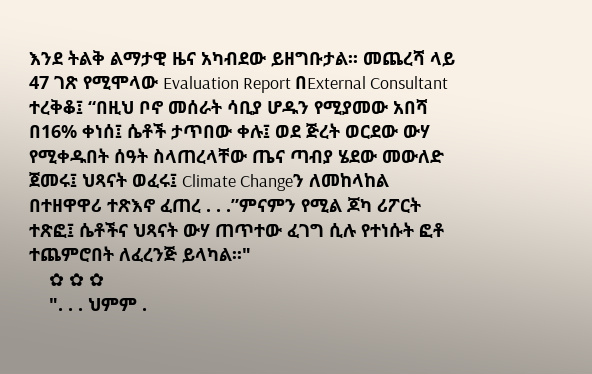እንደ ትልቅ ልማታዊ ዜና አካብደው ይዘግቡታል፡፡ መጨረሻ ላይ 47 ገጽ የሚሞላው Evaluation Report በExternal Consultant ተረቅቆ፤ “በዚህ ቦኖ መሰራት ሳቢያ ሆዱን የሚያመው አበሻ በ16% ቀነሰ፤ ሴቶች ታጥበው ቀሉ፤ ወደ ጅረት ወርደው ውሃ የሚቀዱበት ሰዓት ስላጠረላቸው ጤና ጣብያ ሄደው መውለድ ጀመሩ፤ ህጻናት ወፈሩ፤ Climate Changeን ለመከላከል በተዘዋዋሪ ተጽእኖ ፈጠረ . . .”ምናምን የሚል ጆካ ሪፖርት ተጽፎ፤ ሴቶችና ህጻናት ውሃ ጠጥተው ፈገግ ሲሉ የተነሱት ፎቶ ተጨምሮበት ለፈረንጅ ይላካል፡፡"
    ✿ ✿ ✿
    ". . . ህምም .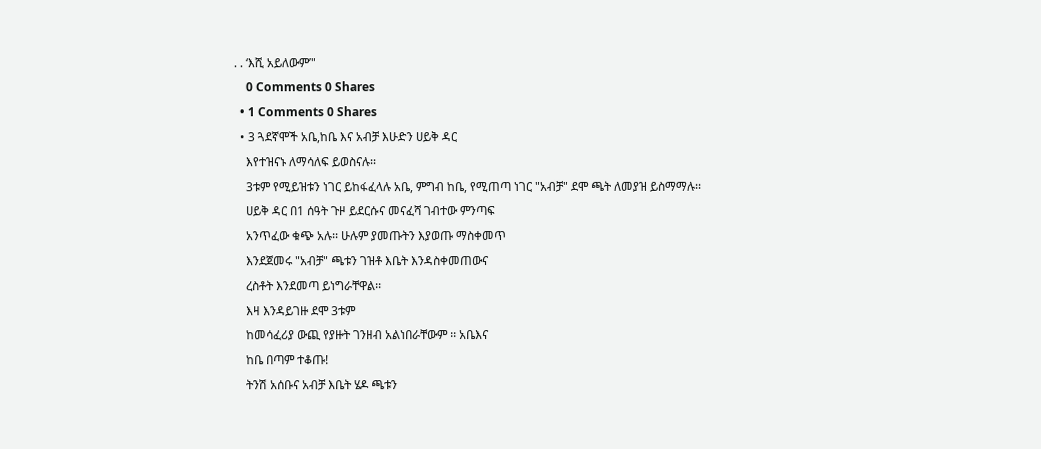. . ‘እሺ አይለውም’"
    0 Comments 0 Shares
  • 1 Comments 0 Shares
  • 3 ጓደኛሞች አቤ,ከቤ እና አብቻ እሁድን ሀይቅ ዳር
    እየተዝናኑ ለማሳለፍ ይወስናሉ፡፡
    3ቱም የሚይዝቱን ነገር ይከፋፈላሉ አቤ, ምግብ ከቤ, የሚጠጣ ነገር "አብቻ" ደሞ ጫት ለመያዝ ይስማማሉ፡፡
    ሀይቅ ዳር በ1 ሰዓት ጉዞ ይደርሱና መናፈሻ ገብተው ምንጣፍ
    አንጥፈው ቁጭ አሉ፡፡ ሁሉም ያመጡትን እያወጡ ማስቀመጥ
    እንደጀመሩ "አብቻ" ጫቱን ገዝቶ እቤት እንዳስቀመጠውና
    ረስቶት እንደመጣ ይነግራቸዋል፡፡
    እዛ እንዳይገዙ ደሞ 3ቱም
    ከመሳፈሪያ ውጪ የያዙት ገንዘብ አልነበራቸውም ፡፡ አቤእና
    ከቤ በጣም ተቆጡ!
    ትንሽ አሰቡና አብቻ እቤት ሄዶ ጫቱን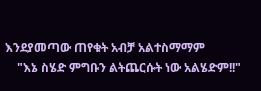እንደያመጣው ጠየቁት አብቻ አልተስማማም
    "እኔ ስሄድ ምግቡን ልትጨርሱት ነው አልሄድም!!"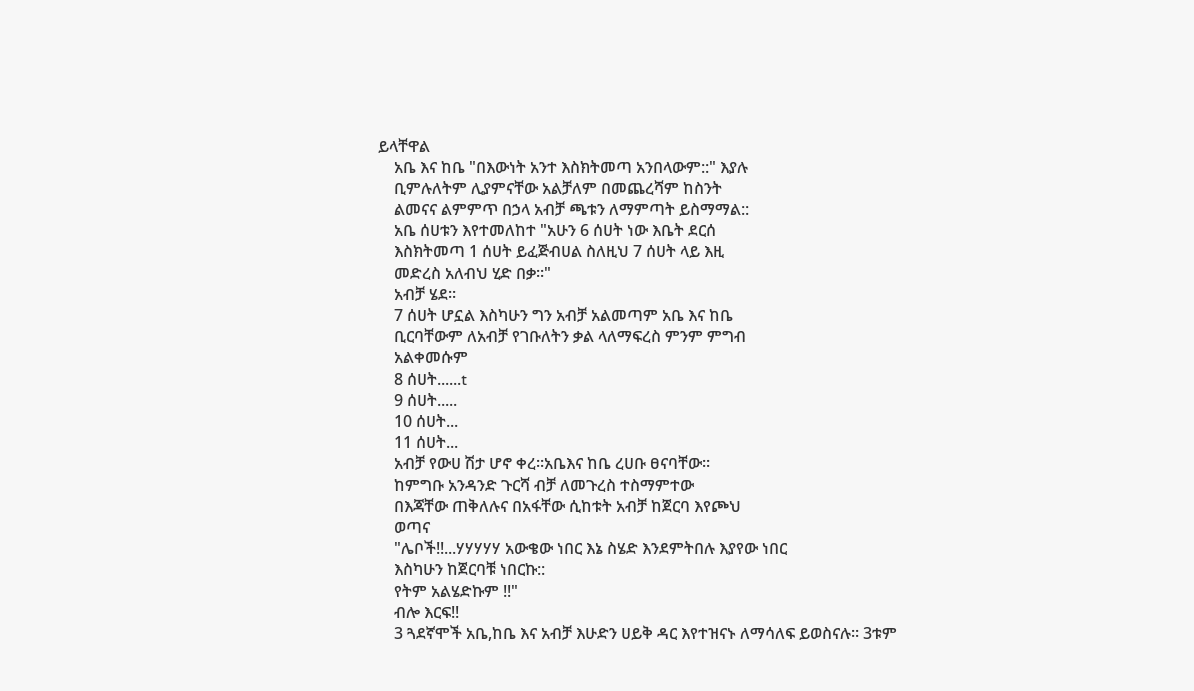ይላቸዋል
    አቤ እና ከቤ "በእውነት አንተ እስክትመጣ አንበላውም::" እያሉ
    ቢምሉለትም ሊያምናቸው አልቻለም በመጨረሻም ከስንት
    ልመናና ልምምጥ በኃላ አብቻ ጫቱን ለማምጣት ይስማማል::
    አቤ ሰሀቱን እየተመለከተ "አሁን 6 ሰሀት ነው እቤት ደርሰ
    እስክትመጣ 1 ሰሀት ይፈጅብሀል ስለዚህ 7 ሰሀት ላይ እዚ
    መድረስ አለብህ ሂድ በቃ፡፡"
    አብቻ ሄደ፡፡
    7 ሰሀት ሆኗል እስካሁን ግን አብቻ አልመጣም አቤ እና ከቤ
    ቢርባቸውም ለአብቻ የገቡለትን ቃል ላለማፍረስ ምንም ምግብ
    አልቀመሱም
    8 ሰሀት......t
    9 ሰሀት.....
    10 ሰሀት...
    11 ሰሀት...
    አብቻ የውሀ ሽታ ሆኖ ቀረ፡፡አቤእና ከቤ ረሀቡ ፀናባቸው፡፡
    ከምግቡ አንዳንድ ጉርሻ ብቻ ለመጉረስ ተስማምተው
    በእጃቸው ጠቅለሉና በአፋቸው ሲከቱት አብቻ ከጀርባ እየጮህ
    ወጣና
    "ሌቦች!!...ሃሃሃሃሃ አውቄው ነበር እኔ ስሄድ እንደምትበሉ እያየው ነበር
    እስካሁን ከጀርባቹ ነበርኩ::
    የትም አልሄድኩም !!"
    ብሎ እርፍ!!
    3 ጓደኛሞች አቤ,ከቤ እና አብቻ እሁድን ሀይቅ ዳር እየተዝናኑ ለማሳለፍ ይወስናሉ፡፡ 3ቱም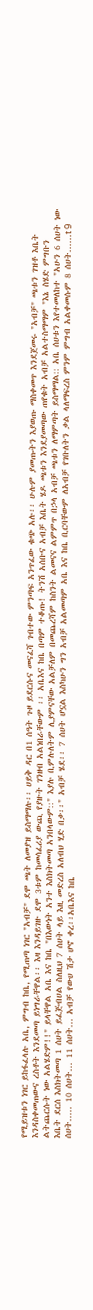የሚይዝቱን ነገር ይከፋፈላሉ አቤ, ምግብ ከቤ, የሚጠጣ ነገር "አብቻ" ደሞ ጫት ለመያዝ ይስማማሉ፡፡ ሀይቅ ዳር በ1 ሰዓት ጉዞ ይደርሱና መናፈሻ ገብተው ምንጣፍ አንጥፈው ቁጭ አሉ፡፡ ሁሉም ያመጡትን እያወጡ ማስቀመጥ እንደጀመሩ "አብቻ" ጫቱን ገዝቶ እቤት እንዳስቀመጠውና ረስቶት እንደመጣ ይነግራቸዋል፡፡ እዛ እንዳይገዙ ደሞ 3ቱም ከመሳፈሪያ ውጪ የያዙት ገንዘብ አልነበራቸውም ፡፡ አቤእና ከቤ በጣም ተቆጡ! ትንሽ አሰቡና አብቻ እቤት ሄዶ ጫቱን እንደያመጣው ጠየቁት አብቻ አልተስማማም "እኔ ስሄድ ምግቡን ልትጨርሱት ነው አልሄድም!!" ይላቸዋል አቤ እና ከቤ "በእውነት አንተ እስክትመጣ አንበላውም::" እያሉ ቢምሉለትም ሊያምናቸው አልቻለም በመጨረሻም ከስንት ልመናና ልምምጥ በኃላ አብቻ ጫቱን ለማምጣት ይስማማል:: አቤ ሰሀቱን እየተመለከተ "አሁን 6 ሰሀት ነው እቤት ደርሰ እስክትመጣ 1 ሰሀት ይፈጅብሀል ስለዚህ 7 ሰሀት ላይ እዚ መድረስ አለብህ ሂድ በቃ፡፡" አብቻ ሄደ፡፡ 7 ሰሀት ሆኗል እስካሁን ግን አብቻ አልመጣም አቤ እና ከቤ ቢርባቸውም ለአብቻ የገቡለትን ቃል ላለማፍረስ ምንም ምግብ አልቀመሱም 8 ሰሀት......t 9 ሰሀት..... 10 ሰሀት... 11 ሰሀት... አብቻ የውሀ ሽታ ሆኖ ቀረ፡፡አቤእና ከቤ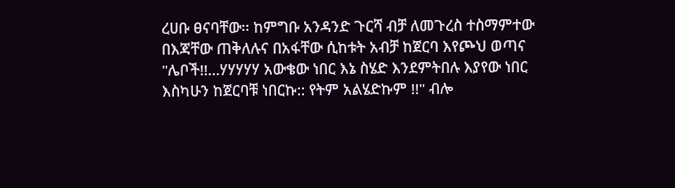ረሀቡ ፀናባቸው፡፡ ከምግቡ አንዳንድ ጉርሻ ብቻ ለመጉረስ ተስማምተው በእጃቸው ጠቅለሉና በአፋቸው ሲከቱት አብቻ ከጀርባ እየጮህ ወጣና "ሌቦች!!...ሃሃሃሃሃ አውቄው ነበር እኔ ስሄድ እንደምትበሉ እያየው ነበር እስካሁን ከጀርባቹ ነበርኩ:: የትም አልሄድኩም !!" ብሎ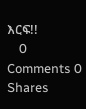እርፍ!!
    0 Comments 0 Shares